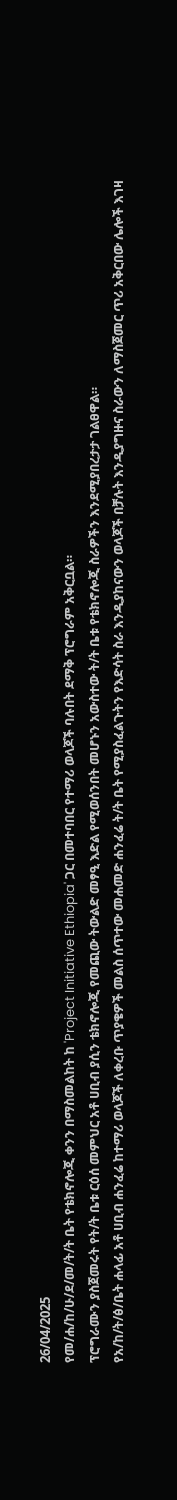26/04/2025
የመ/ሐ/ከ/ሁ/ደ/መ/ት/ት ቤት የቴክኖሎጂ ቀንን በማስመልከት ከ 'Project Initiative Ethiopia' ጋር በመተባበር የተማሪ ወላጆች ባሉበት ደማቅ ፕሮግራም አቅርቧል።
ፕሮግራሙን ያስጀመሩት የት/ት ቤቱ ርዕሰ መምህር አቶ ሀቢብ ያሲን ቴክኖሎጂ የመጪው ትውልድ መፃዒ እድል የሚወሰንበት መሆኑን አውስተው ት/ት ቤቱ የቴክኖሎጂ ስራዎችን እንደሚያበረታታ ገልፀዋል።
የአ/ከ/ት/ፅ/ቤት ሐላፊ አቶ ሀቢብ ሐንፈሬ ከተማሪ ወላጆች ለቀረቡ ጥያቄዎች መልስ ሰጥተው መሐመድ ሐንፈሬ ት/ት ቤት የሚያስፈልጉትን የእድሳት ስራ እንዲያከናውን ወላጆች በቻሉት እንዲያግዙና ስራውን ለማስጀመር ጥሪ አቅርበው ሌሎች እገዛ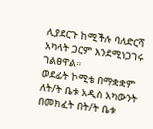ሊያደርጉ ከሚችሉ ባለድርሻ አካላት ጋርም እንደሚነጋገሩ ገልፀዋል።
ወደፊት ኮሚቴ በማቋቋም ለት/ት ቤቱ አዲስ አካውንት በመክፈት በት/ት ቤቱ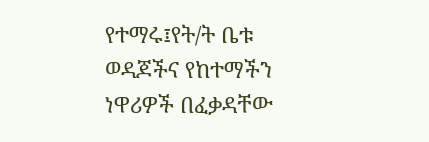የተማሩ፤የት/ት ቤቱ ወዳጆችና የከተማችን ነዋሪዎች በፈቃዳቸው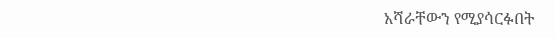አሻራቸውን የሚያሳርፉበት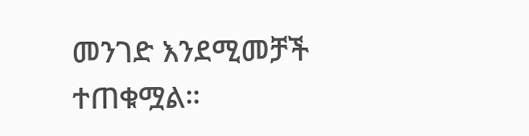መንገድ እንደሚመቻች ተጠቁሟል።